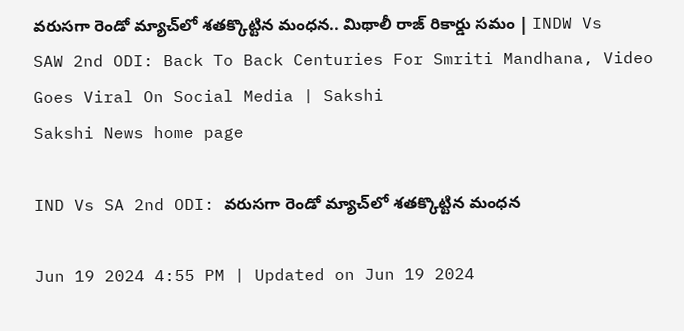వరుసగా రెండో మ్యాచ్‌లో శతక్కొట్టిన మంధన.. మిథాలీ రాజ్‌ రికార్డు సమం | INDW Vs SAW 2nd ODI: Back To Back Centuries For Smriti Mandhana, Video Goes Viral On Social Media | Sakshi
Sakshi News home page

IND Vs SA 2nd ODI: వరుసగా రెండో మ్యాచ్‌లో శతక్కొట్టిన మంధన

Jun 19 2024 4:55 PM | Updated on Jun 19 2024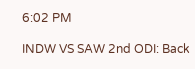6:02 PM

INDW VS SAW 2nd ODI: Back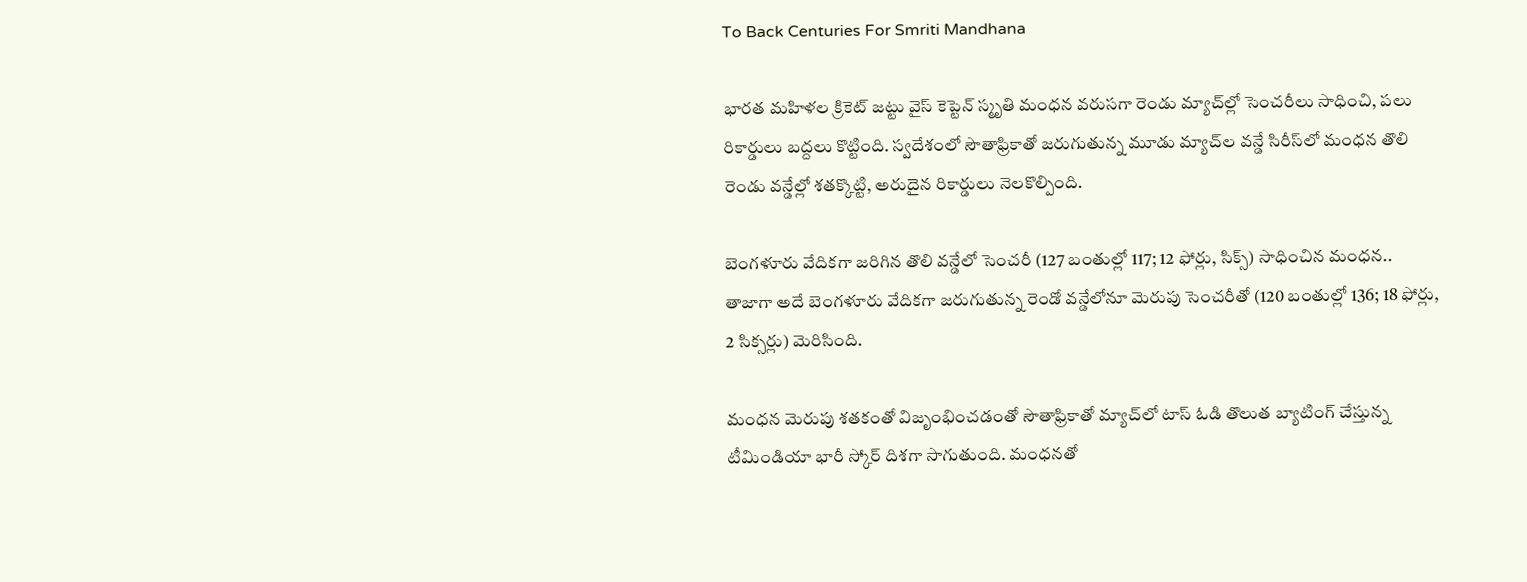To Back Centuries For Smriti Mandhana

భారత మహిళల క్రికెట్‌ జట్టు వైస్‌ కెప్టెన్‌ స్మృతి మంధన వరుసగా రెండు మ్యాచ్‌ల్లో సెంచరీలు సాధించి, పలు రికార్డులు బద్దలు కొట్టింది. స్వదేశంలో సౌతాఫ్రికాతో జరుగుతున్న మూడు మ్యాచ్‌ల వన్డే సిరీస్‌లో మంధన తొలి రెండు వన్డేల్లో శతక్కొట్టి, అరుదైన రికార్డులు నెలకొల్పింది.

బెంగళూరు వేదికగా జరిగిన తొలి వన్డేలో సెంచరీ (127 బంతుల్లో 117; 12 ఫోర్లు, సిక్స్‌) సాధించిన మంధన.. తాజాగా అదే బెంగళూరు వేదికగా జరుగుతున్న రెండో వన్డేలోనూ మెరుపు సెంచరీతో (120 బంతుల్లో 136; 18 ఫోర్లు, 2 సిక్సర్లు) మెరిసింది.

మంధన మెరుపు శతకంతో విజృంభించడంతో సౌతాఫ్రికాతో మ్యాచ్‌లో టాస్‌ ఓడి తొలుత బ్యాటింగ్‌ చేస్తున్న టీమిండియా భారీ స్కోర్‌ దిశగా సాగుతుంది. మంధనతో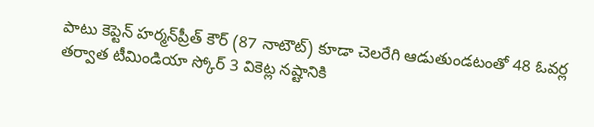పాటు కెప్టెన్‌ హర్మన్‌ప్రీత్‌ కౌర్‌ (87 నాటౌట్‌) కూడా చెలరేగి ఆడుతుండటంతో 48 ఓవర్ల తర్వాత టీమిండియా స్కోర్‌ 3 వికెట్ల నష్టానికి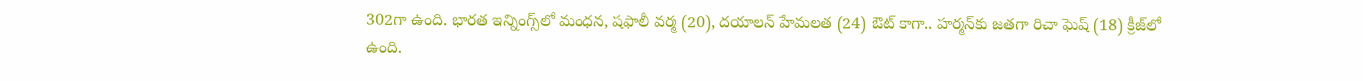302గా ఉంది. భారత ఇన్నింగ్స్‌లో మంధన, షఫాలీ వర్మ (20), దయాలన్‌ హేమలత (24) ఔట్‌ కాగా.. హర్మన్‌కు జతగా రిచా ఘెష్‌ (18) క్రీజ్‌లో ఉంది.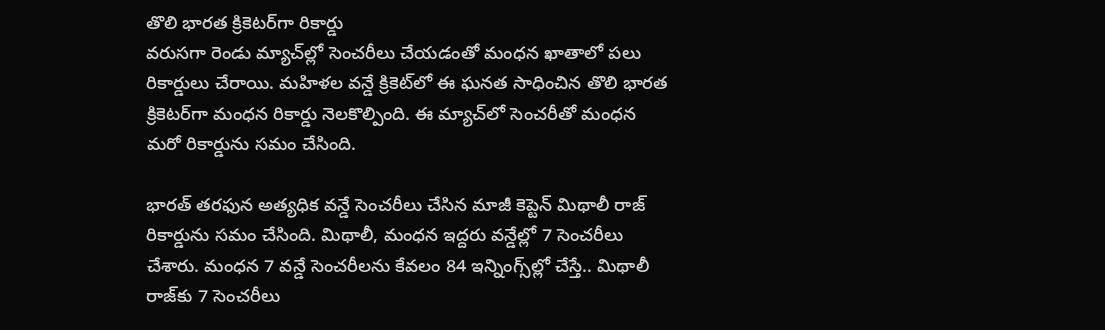తొలి భారత క్రికెటర్‌గా రికార్డు
వరుసగా రెండు మ్యాచ్‌ల్లో సెంచరీలు చేయడంతో మంధన ఖాతాలో పలు రికార్డులు చేరాయి. మహిళల వన్డే క్రికెట్‌లో ఈ ఘనత సాధించిన తొలి భారత క్రికెటర్‌గా మంధన రికార్డు నెలకొల్పింది. ఈ మ్యాచ్‌లో సెంచరీతో మంధన మరో రికార్డును సమం చేసింది.

భారత్‌ తరఫున అత్యధిక వన్డే సెంచరీలు చేసిన మాజీ కెప్టెన్‌ మిథాలీ రాజ్‌ రికార్డును సమం చేసింది. మిథాలీ, మంధన ఇద్దరు వన్డేల్లో 7 సెంచరీలు చేశారు. మంధన 7 వన్డే సెంచరీలను కేవలం 84 ఇన్నింగ్స్‌ల్లో చేస్తే.. మిథాలీ రాజ్‌కు 7 సెంచరీలు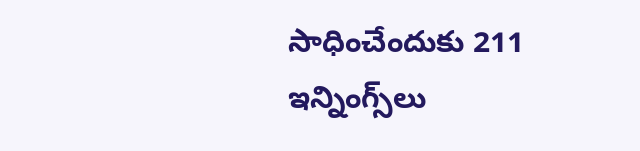సాధించేందుకు 211 ఇన్నింగ్స్‌లు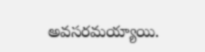అవసరమయ్యాయి.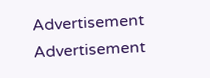Advertisement
Advertisement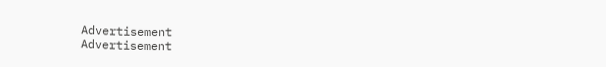Advertisement
Advertisement